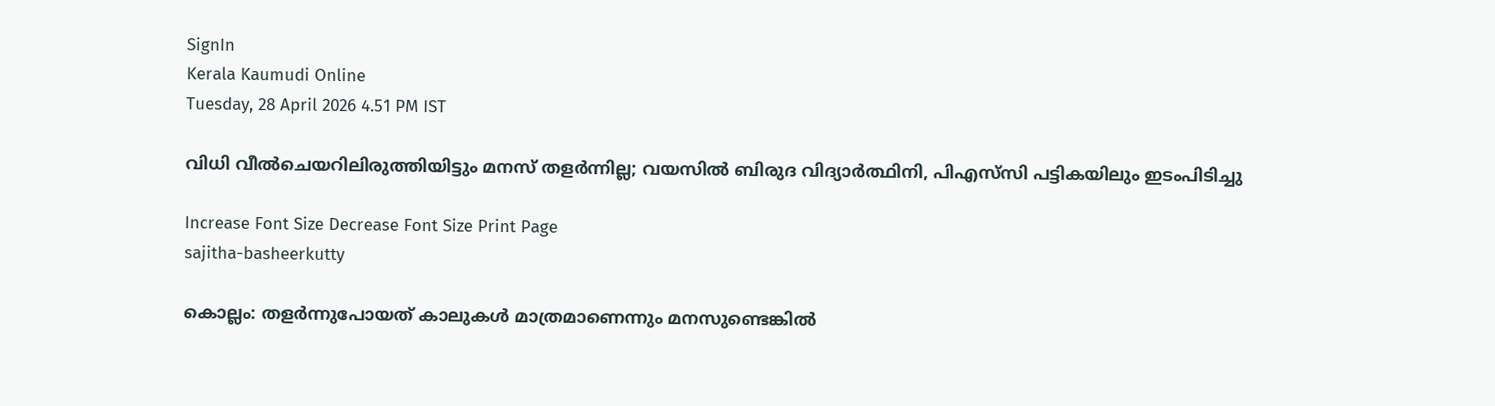SignIn
Kerala Kaumudi Online
Tuesday, 28 April 2026 4.51 PM IST

വിധി വീൽചെയറിലിരുത്തിയിട്ടും മനസ് തളർന്നില്ല; വയസിൽ ബിരുദ വിദ്യാർത്ഥിനി, പിഎസ്‌‌സി പട്ടികയിലും ഇടംപിടിച്ചു

Increase Font Size Decrease Font Size Print Page
sajitha-basheerkutty

കൊല്ലം: തളർന്നുപോയത് കാലുകൾ മാത്രമാണെന്നും മനസുണ്ടെങ്കിൽ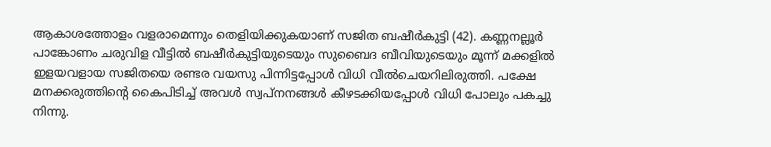ആകാശത്തോളം വളരാമെന്നും തെളിയിക്കുകയാണ് സജിത ബഷീർകുട്ടി (42). കണ്ണനല്ലൂർ പാങ്കോണം ചരുവിള വീട്ടിൽ ബഷീർകുട്ടിയുടെയും സുബൈദ ബീവിയുടെയും മൂന്ന് മക്കളിൽ ഇളയവളായ സജിതയെ രണ്ടര വയസു പിന്നിട്ടപ്പോൾ വിധി വീൽചെയറിലിരുത്തി. പക്ഷേ മനക്കരുത്തിന്റെ കൈപിടിച്ച് അവൾ സ്വപ്നനങ്ങൾ കീഴടക്കിയപ്പോൾ വിധി പോലും പകച്ചു നിന്നു.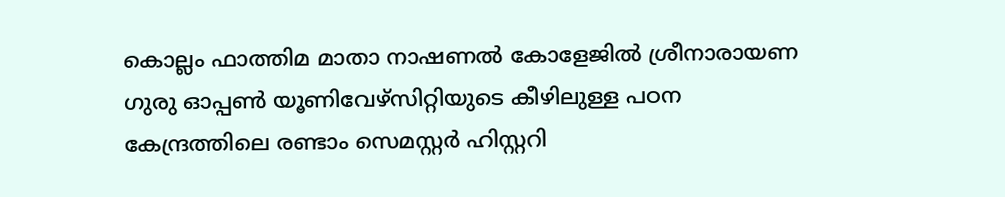കൊല്ലം ഫാത്തിമ മാതാ നാഷണൽ കോളേജിൽ ശ്രീനാരായണ ഗുരു ഓപ്പൺ യൂണിവേഴ്സിറ്റിയുടെ കീഴിലുള്ള പഠന കേന്ദ്രത്തിലെ രണ്ടാം സെമസ്റ്റർ ഹിസ്റ്ററി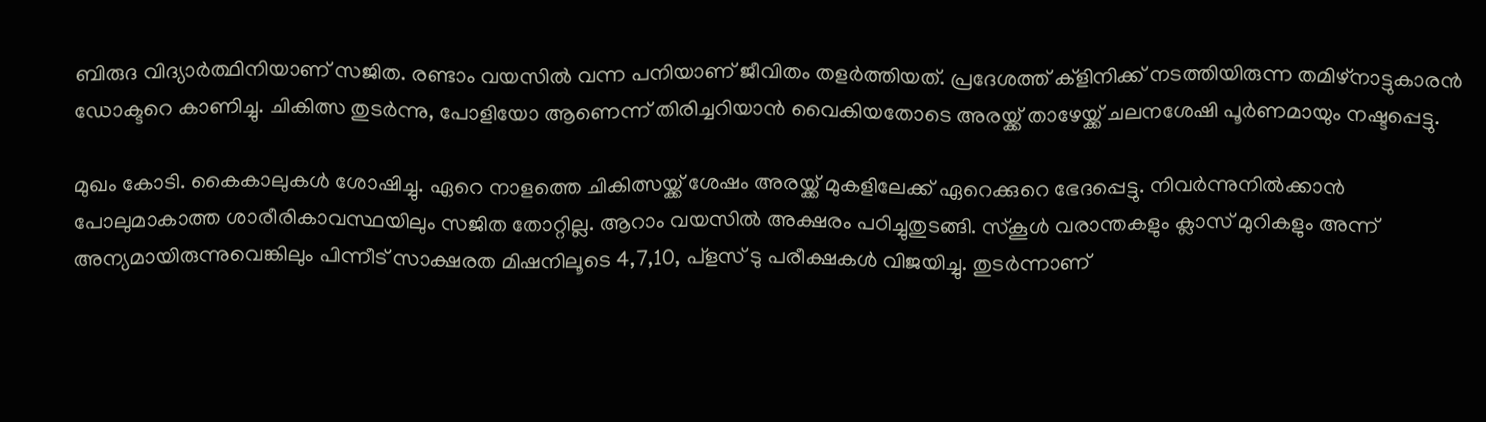ബിരുദ വിദ്യാർത്ഥിനിയാണ് സജിത. രണ്ടാം വയസിൽ വന്ന പനിയാണ് ജീവിതം തളർത്തിയത്. പ്രദേശത്ത് ക്ളിനിക്ക് നടത്തിയിരുന്ന തമിഴ്നാട്ടുകാരൻ ഡോക്ടറെ കാണിച്ചു. ചികിത്സ തുടർന്നു, പോളിയോ ആണെന്ന് തിരിച്ചറിയാൻ വൈകിയതോടെ അരയ്ക്ക് താഴേയ്ക്ക് ചലനശേഷി പൂർണമായും നഷ്ടപ്പെട്ടു.

മുഖം കോടി. കൈകാലുകൾ ശോഷിച്ചു. ഏറെ നാളത്തെ ചികിത്സയ്ക്ക് ശേഷം അരയ്ക്ക് മുകളിലേക്ക് ഏറെക്കുറെ ഭേദപ്പെട്ടു. നിവർന്നുനിൽക്കാൻ പോലുമാകാത്ത ശാരീരികാവസ്ഥയിലും സജിത തോറ്റില്ല. ആറാം വയസിൽ അക്ഷരം പഠിച്ചുതുടങ്ങി. സ്കൂൾ വരാന്തകളും ക്ലാസ് മുറികളും അന്ന് അന്യമായിരുന്നുവെങ്കിലും പിന്നീട് സാക്ഷരത മിഷനിലൂടെ 4,7,10, പ്ളസ് ടു പരീക്ഷകൾ വിജയിച്ചു. തുടർന്നാണ്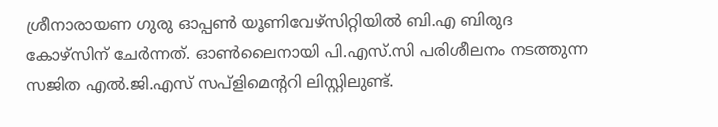ശ്രീനാരായണ ഗുരു ഓപ്പൺ യൂണിവേഴ്സിറ്റിയിൽ ബി.എ ബിരുദ കോഴ്സിന് ചേർന്നത്. ഓൺലൈനായി പി.എസ്.സി പരിശീലനം നടത്തുന്ന സജിത എൽ.ജി.എസ് സപ്ളിമെന്ററി ലിസ്റ്റിലുണ്ട്.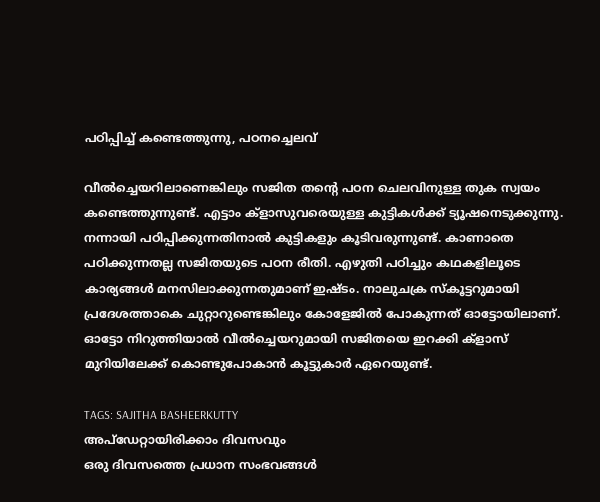പഠിപ്പിച്ച് കണ്ടെത്തുന്നു, പഠനച്ചെലവ്

വീൽച്ചെയറിലാണെങ്കിലും സജിത തന്റെ പഠന ചെലവിനുള്ള തുക സ്വയം കണ്ടെത്തുന്നുണ്ട്. എട്ടാം ക്ളാസുവരെയുള്ള കുട്ടികൾക്ക് ട്യൂഷനെടുക്കുന്നു. നന്നായി പഠിപ്പിക്കുന്നതിനാൽ കുട്ടികളും കൂടിവരുന്നുണ്ട്. കാണാതെ പഠിക്കുന്നതല്ല സജിതയുടെ പഠന രീതി. എഴുതി പഠിച്ചും കഥകളിലൂടെ കാര്യങ്ങൾ മനസിലാക്കുന്നതുമാണ് ഇഷ്ടം. നാലുചക്ര സ്കൂട്ടറുമായി പ്രദേശത്താകെ ചുറ്റാറുണ്ടെങ്കിലും കോളേജിൽ പോകുന്നത് ഓട്ടോയിലാണ്. ഓട്ടോ നിറുത്തിയാൽ വീൽച്ചെയറുമായി സജിതയെ ഇറക്കി ക്ളാസ് മുറിയിലേക്ക് കൊണ്ടുപോകാൻ കൂട്ടുകാർ ഏറെയുണ്ട്.

TAGS: SAJITHA BASHEERKUTTY
അപ്ഡേറ്റായിരിക്കാം ദിവസവും
ഒരു ദിവസത്തെ പ്രധാന സംഭവങ്ങൾ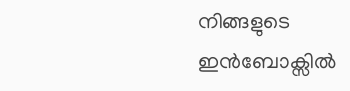നിങ്ങളുടെ ഇൻബോക്സിൽ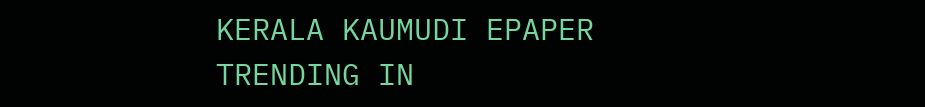KERALA KAUMUDI EPAPER
TRENDING IN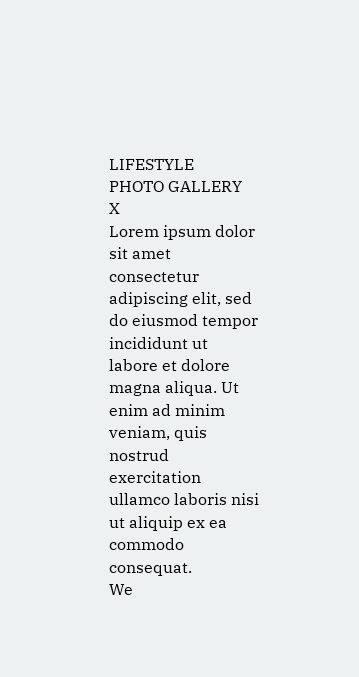LIFESTYLE
PHOTO GALLERY
X
Lorem ipsum dolor sit amet
consectetur adipiscing elit, sed do eiusmod tempor incididunt ut labore et dolore magna aliqua. Ut enim ad minim veniam, quis nostrud exercitation ullamco laboris nisi ut aliquip ex ea commodo consequat.
We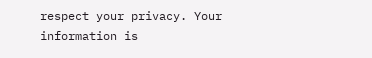respect your privacy. Your information is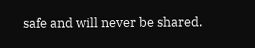safe and will never be shared.